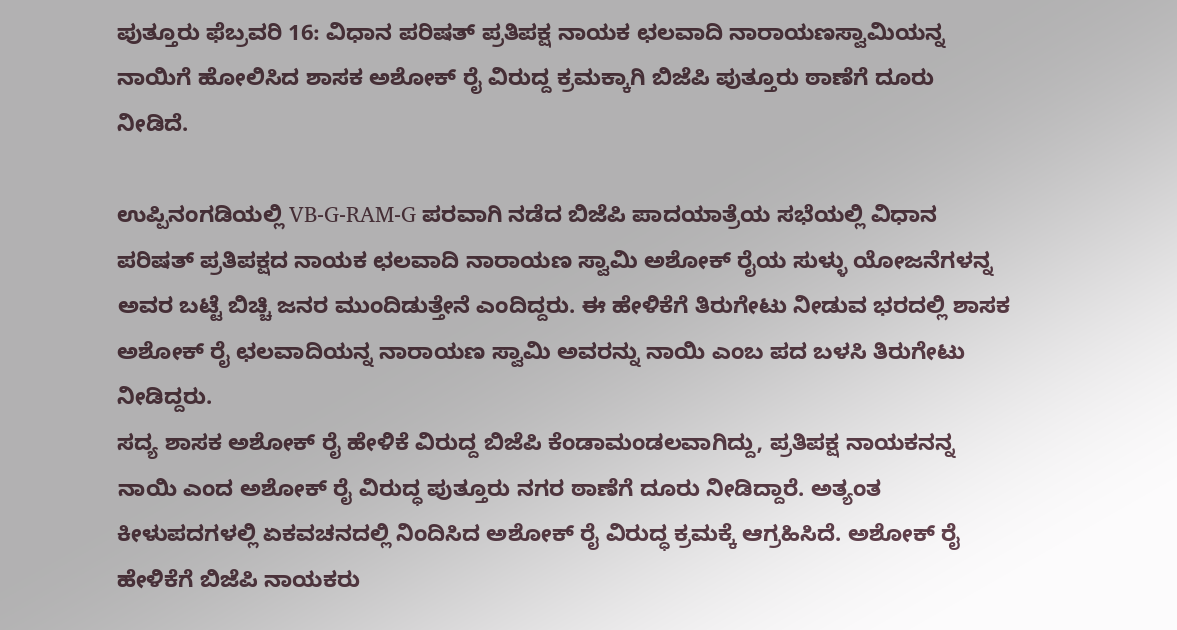ಪುತ್ತೂರು ಫೆಬ್ರವರಿ 16: ವಿಧಾನ ಪರಿಷತ್ ಪ್ರತಿಪಕ್ಷ ನಾಯಕ ಛಲವಾದಿ ನಾರಾಯಣಸ್ವಾಮಿಯನ್ನ ನಾಯಿಗೆ ಹೋಲಿಸಿದ ಶಾಸಕ ಅಶೋಕ್ ರೈ ವಿರುದ್ದ ಕ್ರಮಕ್ಕಾಗಿ ಬಿಜೆಪಿ ಪುತ್ತೂರು ಠಾಣೆಗೆ ದೂರು ನೀಡಿದೆ.

ಉಪ್ಪಿನಂಗಡಿಯಲ್ಲಿ VB-G-RAM-G ಪರವಾಗಿ ನಡೆದ ಬಿಜೆಪಿ ಪಾದಯಾತ್ರೆಯ ಸಭೆಯಲ್ಲಿ ವಿಧಾನ ಪರಿಷತ್ ಪ್ರತಿಪಕ್ಷದ ನಾಯಕ ಛಲವಾದಿ ನಾರಾಯಣ ಸ್ವಾಮಿ ಅಶೋಕ್ ರೈಯ ಸುಳ್ಳು ಯೋಜನೆಗಳನ್ನ ಅವರ ಬಟ್ಟೆ ಬಿಚ್ಚಿ ಜನರ ಮುಂದಿಡುತ್ತೇನೆ ಎಂದಿದ್ದರು. ಈ ಹೇಳಿಕೆಗೆ ತಿರುಗೇಟು ನೀಡುವ ಭರದಲ್ಲಿ ಶಾಸಕ ಅಶೋಕ್ ರೈ ಛಲವಾದಿಯನ್ನ ನಾರಾಯಣ ಸ್ವಾಮಿ ಅವರನ್ನು ನಾಯಿ ಎಂಬ ಪದ ಬಳಸಿ ತಿರುಗೇಟು ನೀಡಿದ್ದರು.
ಸದ್ಯ ಶಾಸಕ ಅಶೋಕ್ ರೈ ಹೇಳಿಕೆ ವಿರುದ್ದ ಬಿಜೆಪಿ ಕೆಂಡಾಮಂಡಲವಾಗಿದ್ದು, ಪ್ರತಿಪಕ್ಷ ನಾಯಕನನ್ನ ನಾಯಿ ಎಂದ ಅಶೋಕ್ ರೈ ವಿರುದ್ಧ ಪುತ್ತೂರು ನಗರ ಠಾಣೆಗೆ ದೂರು ನೀಡಿದ್ದಾರೆ. ಅತ್ಯಂತ ಕೀಳುಪದಗಳಲ್ಲಿ ಏಕವಚನದಲ್ಲಿ ನಿಂದಿಸಿದ ಅಶೋಕ್ ರೈ ವಿರುದ್ಧ ಕ್ರಮಕ್ಕೆ ಆಗ್ರಹಿಸಿದೆ. ಅಶೋಕ್ ರೈ ಹೇಳಿಕೆಗೆ ಬಿಜೆಪಿ ನಾಯಕರು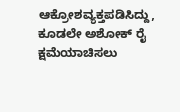ಆಕ್ರೋಶವ್ಯಕ್ತಪಡಿಸಿದ್ದು, ಕೂಡಲೇ ಅಶೋಕ್ ರೈ ಕ್ಷಮೆಯಾಚಿಸಲು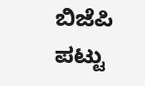ಬಿಜೆಪಿ ಪಟ್ಟು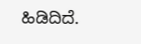ಹಿಡಿದಿದೆ.